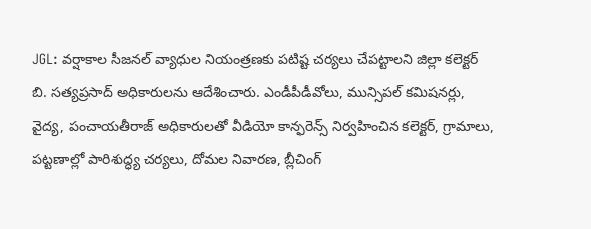JGL: వర్షాకాల సీజనల్ వ్యాధుల నియంత్రణకు పటిష్ట చర్యలు చేపట్టాలని జిల్లా కలెక్టర్ బి. సత్యప్రసాద్ అధికారులను ఆదేశించారు. ఎండీపీడీవోలు, మున్సిపల్ కమిషనర్లు, వైద్య, పంచాయతీరాజ్ అధికారులతో వీడియో కాన్ఫరెన్స్ నిర్వహించిన కలెక్టర్, గ్రామాలు, పట్టణాల్లో పారిశుద్ధ్య చర్యలు, దోమల నివారణ, బ్లీచింగ్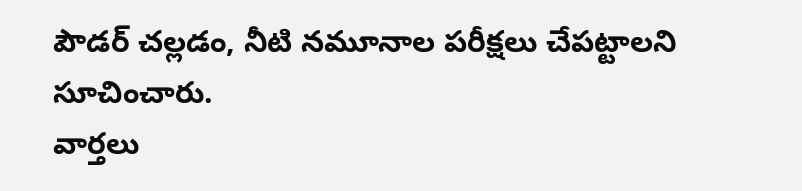పౌడర్ చల్లడం, నీటి నమూనాల పరీక్షలు చేపట్టాలని సూచించారు.
వార్తలు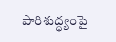పారిశుద్ధ్యంపై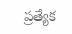ప్రత్యేక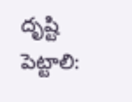దృష్టి పెట్టాలి: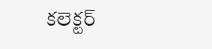కలెక్టర్